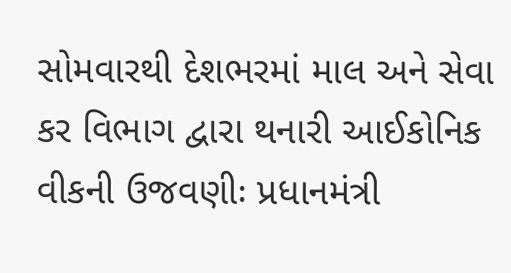સોમવારથી દેશભરમાં માલ અને સેવા કર વિભાગ દ્વારા થનારી આઈકોનિક વીકની ઉજવણીઃ પ્રધાનમંત્રી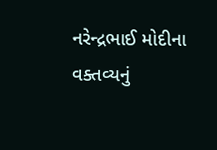નરેન્દ્રભાઈ મોદીના વક્તવ્યનું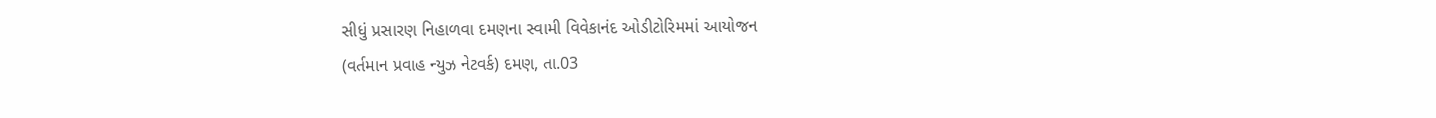સીધું પ્રસારણ નિહાળવા દમણના સ્વામી વિવેકાનંદ ઓડીટોરિમમાં આયોજન
(વર્તમાન પ્રવાહ ન્યુઝ નેટવર્ક) દમણ, તા.03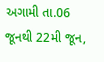અગામી તા.06 જૂનથી 22મી જૂન,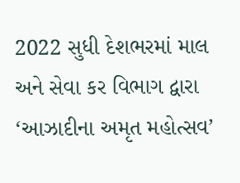2022 સુધી દેશભરમાં માલ અને સેવા કર વિભાગ દ્વારા ‘આઝાદીના અમૃત મહોત્સવ’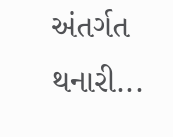અંતર્ગત થનારી...